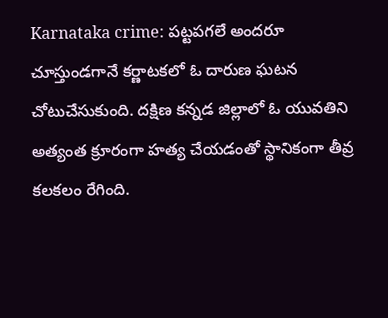Karnataka crime: పట్టపగలే అందరూ చూస్తుండగానే కర్ణాటకలో ఓ దారుణ ఘటన చోటుచేసుకుంది. దక్షిణ కన్నడ జిల్లాలో ఓ యువతిని అత్యంత క్రూరంగా హత్య చేయడంతో స్థానికంగా తీవ్ర కలకలం రేగింది.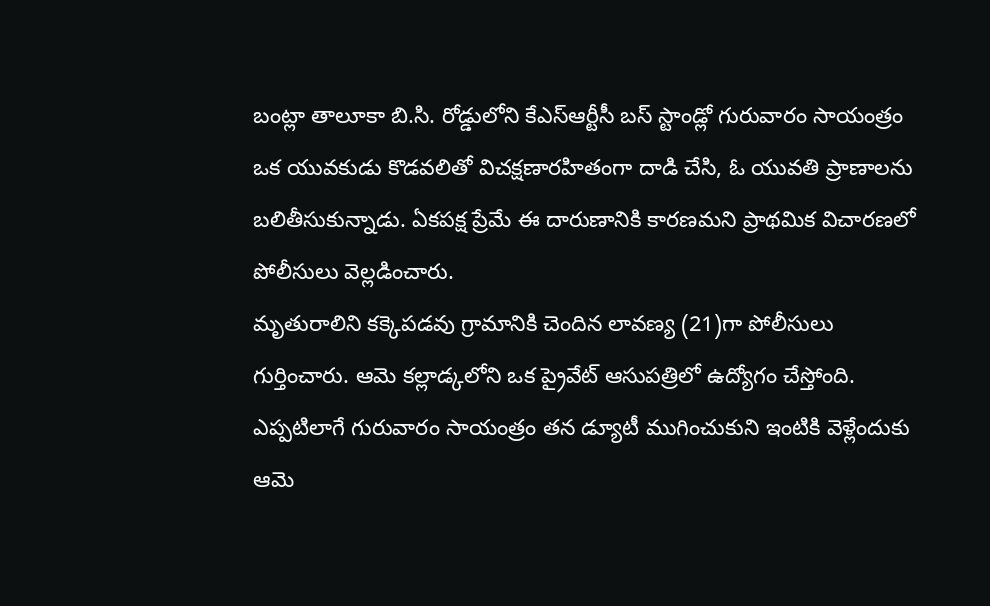బంట్లా తాలూకా బి.సి. రోడ్డులోని కేఎస్ఆర్టీసీ బస్ స్టాండ్లో గురువారం సాయంత్రం ఒక యువకుడు కొడవలితో విచక్షణారహితంగా దాడి చేసి, ఓ యువతి ప్రాణాలను బలితీసుకున్నాడు. ఏకపక్ష ప్రేమే ఈ దారుణానికి కారణమని ప్రాథమిక విచారణలో పోలీసులు వెల్లడించారు.
మృతురాలిని కక్కెపడవు గ్రామానికి చెందిన లావణ్య (21)గా పోలీసులు గుర్తించారు. ఆమె కల్లాడ్కలోని ఒక ప్రైవేట్ ఆసుపత్రిలో ఉద్యోగం చేస్తోంది. ఎప్పటిలాగే గురువారం సాయంత్రం తన డ్యూటీ ముగించుకుని ఇంటికి వెళ్లేందుకు ఆమె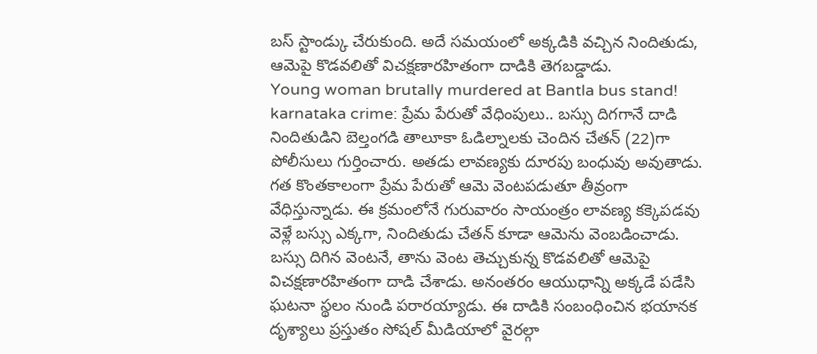బస్ స్టాండ్కు చేరుకుంది. అదే సమయంలో అక్కడికి వచ్చిన నిందితుడు, ఆమెపై కొడవలితో విచక్షణారహితంగా దాడికి తెగబడ్డాడు.
Young woman brutally murdered at Bantla bus stand!
karnataka crime: ప్రేమ పేరుతో వేధింపులు.. బస్సు దిగగానే దాడి
నిందితుడిని బెల్తంగడి తాలూకా ఓడిల్నాలకు చెందిన చేతన్ (22)గా పోలీసులు గుర్తించారు. అతడు లావణ్యకు దూరపు బంధువు అవుతాడు. గత కొంతకాలంగా ప్రేమ పేరుతో ఆమె వెంటపడుతూ తీవ్రంగా వేధిస్తున్నాడు. ఈ క్రమంలోనే గురువారం సాయంత్రం లావణ్య కక్కెపడవు వెళ్లే బస్సు ఎక్కగా, నిందితుడు చేతన్ కూడా ఆమెను వెంబడించాడు. బస్సు దిగిన వెంటనే, తాను వెంట తెచ్చుకున్న కొడవలితో ఆమెపై విచక్షణారహితంగా దాడి చేశాడు. అనంతరం ఆయుధాన్ని అక్కడే పడేసి ఘటనా స్థలం నుండి పరారయ్యాడు. ఈ దాడికి సంబంధించిన భయానక దృశ్యాలు ప్రస్తుతం సోషల్ మీడియాలో వైరల్గా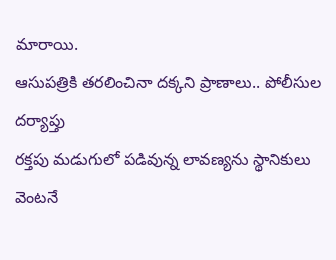మారాయి.
ఆసుపత్రికి తరలించినా దక్కని ప్రాణాలు.. పోలీసుల దర్యాప్తు
రక్తపు మడుగులో పడివున్న లావణ్యను స్థానికులు వెంటనే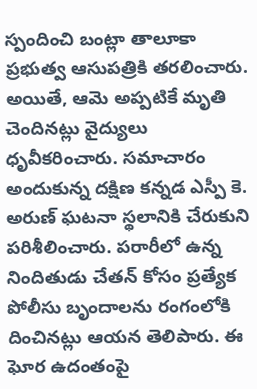స్పందించి బంట్లా తాలూకా ప్రభుత్వ ఆసుపత్రికి తరలించారు. అయితే, ఆమె అప్పటికే మృతి చెందినట్లు వైద్యులు ధృవీకరించారు. సమాచారం అందుకున్న దక్షిణ కన్నడ ఎస్పీ కె. అరుణ్ ఘటనా స్థలానికి చేరుకుని పరిశీలించారు. పరారీలో ఉన్న నిందితుడు చేతన్ కోసం ప్రత్యేక పోలీసు బృందాలను రంగంలోకి దించినట్లు ఆయన తెలిపారు. ఈ ఘోర ఉదంతంపై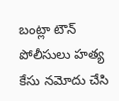బంట్లా టౌన్ పోలీసులు హత్య కేసు నమోదు చేసి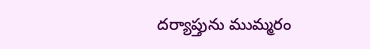దర్యాప్తును ముమ్మరం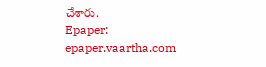చేశారు.
Epaper: epaper.vaartha.com